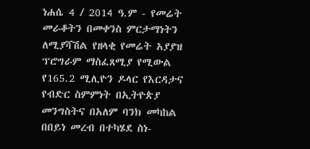ነሐሴ 4 / 2014 ዓ.ም - የመሬት መራቆትን በመቀንስ ምርታማነትን ለሚያሻሽል የዘላቂ የመሬት አያያዝ ፕሮግራም ማስፈጸሚያ የሚውል የ165.2 ሚሊዮን ዶላር የእርዳታና የብድር ስምምነት በኢትዮጵያ መንግስትና በአለም ባንክ መካከል በበይነ መረብ በተካሄደ ስነ-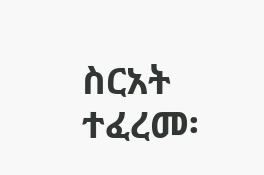ስርአት ተፈረመ፡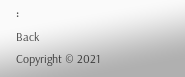፡
Back
Copyright © 2021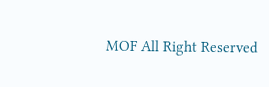MOF All Right Reserved